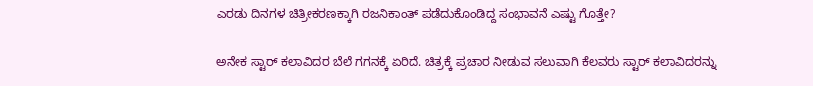ಎರಡು ದಿನಗಳ ಚಿತ್ರೀಕರಣಕ್ಕಾಗಿ ರಜನಿಕಾಂತ್ ಪಡೆದುಕೊಂಡಿದ್ದ ಸಂಭಾವನೆ ಎಷ್ಟು ಗೊತ್ತೇ?

ಅನೇಕ ಸ್ಟಾರ್ ಕಲಾವಿದರ ಬೆಲೆ ಗಗನಕ್ಕೆ ಏರಿದೆ. ಚಿತ್ರಕ್ಕೆ ಪ್ರಚಾರ ನೀಡುವ ಸಲುವಾಗಿ ಕೆಲವರು ಸ್ಟಾರ್ ಕಲಾವಿದರನ್ನು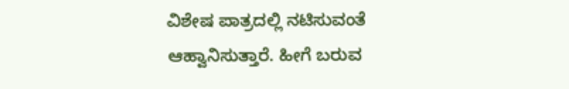ವಿಶೇಷ ಪಾತ್ರದಲ್ಲಿ ನಟಿಸುವಂತೆ ಆಹ್ವಾನಿಸುತ್ತಾರೆ. ಹೀಗೆ ಬರುವ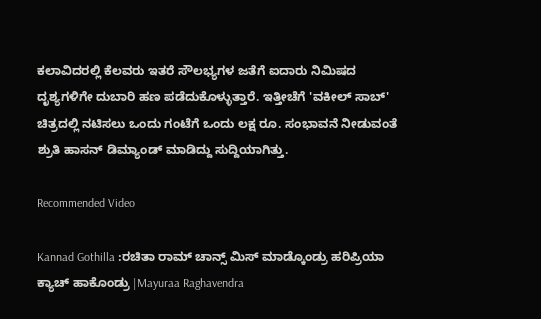ಕಲಾವಿದರಲ್ಲಿ ಕೆಲವರು ಇತರೆ ಸೌಲಭ್ಯಗಳ ಜತೆಗೆ ಐದಾರು ನಿಮಿಷದ ದೃಶ್ಯಗಳಿಗೇ ದುಬಾರಿ ಹಣ ಪಡೆದುಕೊಳ್ಳುತ್ತಾರೆ. ಇತ್ತೀಚೆಗೆ 'ವಕೀಲ್ ಸಾಬ್' ಚಿತ್ರದಲ್ಲಿ ನಟಿಸಲು ಒಂದು ಗಂಟೆಗೆ ಒಂದು ಲಕ್ಷ ರೂ. ಸಂಭಾವನೆ ನೀಡುವಂತೆ ಶ್ರುತಿ ಹಾಸನ್ ಡಿಮ್ಯಾಂಡ್ ಮಾಡಿದ್ದು ಸುದ್ದಿಯಾಗಿತ್ತು.

Recommended Video

Kannad Gothilla :ರಚಿತಾ ರಾಮ್ ಚಾನ್ಸ್ ಮಿಸ್ ಮಾಡ್ಕೊಂಡ್ರು ಹರಿಪ್ರಿಯಾ ಕ್ಯಾಚ್ ಹಾಕೊಂಡ್ರು |Mayuraa Raghavendra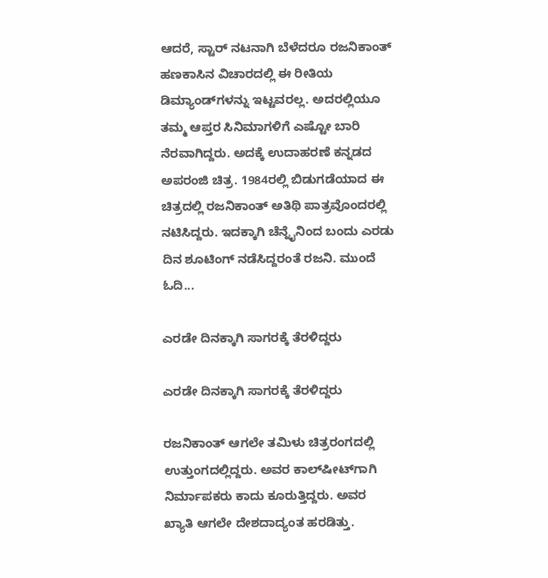ಆದರೆ, ಸ್ಟಾರ್‌ ನಟನಾಗಿ ಬೆಳೆದರೂ ರಜನಿಕಾಂತ್ ಹಣಕಾಸಿನ ವಿಚಾರದಲ್ಲಿ ಈ ರೀತಿಯ ಡಿಮ್ಯಾಂಡ್‌ಗಳನ್ನು ಇಟ್ಟವರಲ್ಲ. ಅದರಲ್ಲಿಯೂ ತಮ್ಮ ಆಪ್ತರ ಸಿನಿಮಾಗಳಿಗೆ ಎಷ್ಟೋ ಬಾರಿ ನೆರವಾಗಿದ್ದರು. ಅದಕ್ಕೆ ಉದಾಹರಣೆ ಕನ್ನಡದ ಅಪರಂಜಿ ಚಿತ್ರ. 1984ರಲ್ಲಿ ಬಿಡುಗಡೆಯಾದ ಈ ಚಿತ್ರದಲ್ಲಿ ರಜನಿಕಾಂತ್ ಅತಿಥಿ ಪಾತ್ರವೊಂದರಲ್ಲಿ ನಟಿಸಿದ್ದರು. ಇದಕ್ಕಾಗಿ ಚೆನ್ನೈನಿಂದ ಬಂದು ಎರಡು ದಿನ ಶೂಟಿಂಗ್ ನಡೆಸಿದ್ದರಂತೆ ರಜನಿ. ಮುಂದೆ ಓದಿ...

ಎರಡೇ ದಿನಕ್ಕಾಗಿ ಸಾಗರಕ್ಕೆ ತೆರಳಿದ್ದರು

ಎರಡೇ ದಿನಕ್ಕಾಗಿ ಸಾಗರಕ್ಕೆ ತೆರಳಿದ್ದರು

ರಜನಿಕಾಂತ್ ಆಗಲೇ ತಮಿಳು ಚಿತ್ರರಂಗದಲ್ಲಿ ಉತ್ತುಂಗದಲ್ಲಿದ್ದರು. ಅವರ ಕಾಲ್‌ಷೀಟ್‌ಗಾಗಿ ನಿರ್ಮಾಪಕರು ಕಾದು ಕೂರುತ್ತಿದ್ದರು. ಅವರ ಖ್ಯಾತಿ ಆಗಲೇ ದೇಶದಾದ್ಯಂತ ಹರಡಿತ್ತು.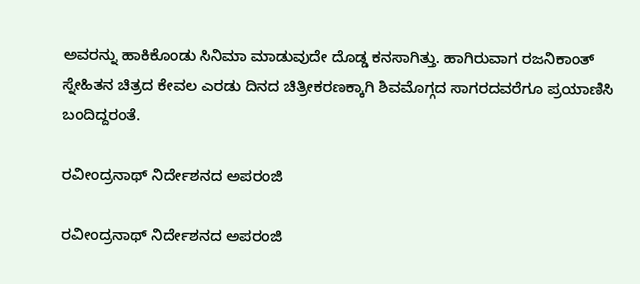ಅವರನ್ನು ಹಾಕಿಕೊಂಡು ಸಿನಿಮಾ ಮಾಡುವುದೇ ದೊಡ್ಡ ಕನಸಾಗಿತ್ತು. ಹಾಗಿರುವಾಗ ರಜನಿಕಾಂತ್ ಸ್ನೇಹಿತನ ಚಿತ್ರದ ಕೇವಲ ಎರಡು ದಿನದ ಚಿತ್ರೀಕರಣಕ್ಕಾಗಿ ಶಿವಮೊಗ್ಗದ ಸಾಗರದವರೆಗೂ ಪ್ರಯಾಣಿಸಿ ಬಂದಿದ್ದರಂತೆ.

ರವೀಂದ್ರನಾಥ್ ನಿರ್ದೇಶನದ ಅಪರಂಜಿ

ರವೀಂದ್ರನಾಥ್ ನಿರ್ದೇಶನದ ಅಪರಂಜಿ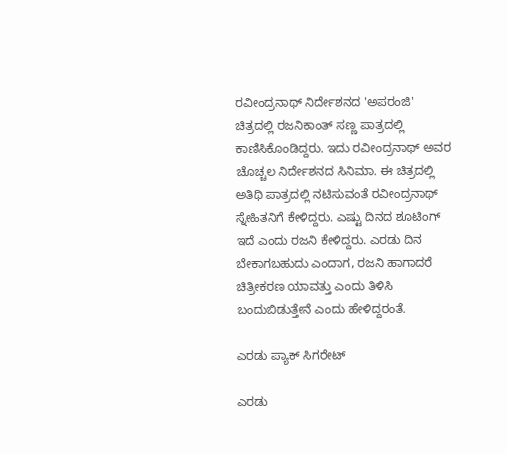ರವೀಂದ್ರನಾಥ್ ನಿರ್ದೇಶನದ 'ಅಪರಂಜಿ' ಚಿತ್ರದಲ್ಲಿ ರಜನಿಕಾಂತ್ ಸಣ್ಣ ಪಾತ್ರದಲ್ಲಿ ಕಾಣಿಸಿಕೊಂಡಿದ್ದರು. ಇದು ರವೀಂದ್ರನಾಥ್ ಅವರ ಚೊಚ್ಚಲ ನಿರ್ದೇಶನದ ಸಿನಿಮಾ. ಈ ಚಿತ್ರದಲ್ಲಿ ಅತಿಥಿ ಪಾತ್ರದಲ್ಲಿ ನಟಿಸುವಂತೆ ರವೀಂದ್ರನಾಥ್ ಸ್ನೇಹಿತನಿಗೆ ಕೇಳಿದ್ದರು. ಎಷ್ಟು ದಿನದ ಶೂಟಿಂಗ್ ಇದೆ ಎಂದು ರಜನಿ ಕೇಳಿದ್ದರು. ಎರಡು ದಿನ ಬೇಕಾಗಬಹುದು ಎಂದಾಗ, ರಜನಿ ಹಾಗಾದರೆ ಚಿತ್ರೀಕರಣ ಯಾವತ್ತು ಎಂದು ತಿಳಿಸಿ ಬಂದುಬಿಡುತ್ತೇನೆ ಎಂದು ಹೇಳಿದ್ದರಂತೆ.

ಎರಡು ಪ್ಯಾಕ್ ಸಿಗರೇಟ್

ಎರಡು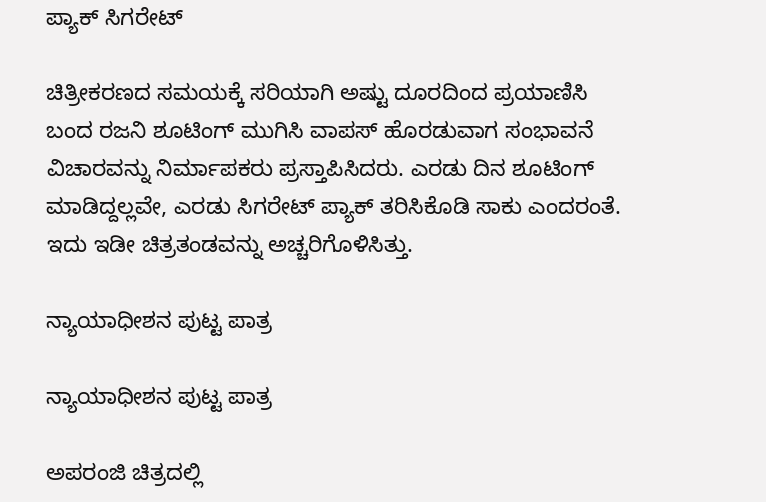ಪ್ಯಾಕ್ ಸಿಗರೇಟ್

ಚಿತ್ರೀಕರಣದ ಸಮಯಕ್ಕೆ ಸರಿಯಾಗಿ ಅಷ್ಟು ದೂರದಿಂದ ಪ್ರಯಾಣಿಸಿ ಬಂದ ರಜನಿ ಶೂಟಿಂಗ್ ಮುಗಿಸಿ ವಾಪಸ್ ಹೊರಡುವಾಗ ಸಂಭಾವನೆ ವಿಚಾರವನ್ನು ನಿರ್ಮಾಪಕರು ಪ್ರಸ್ತಾಪಿಸಿದರು. ಎರಡು ದಿನ ಶೂಟಿಂಗ್ ಮಾಡಿದ್ದಲ್ಲವೇ, ಎರಡು ಸಿಗರೇಟ್ ಪ್ಯಾಕ್ ತರಿಸಿಕೊಡಿ ಸಾಕು ಎಂದರಂತೆ. ಇದು ಇಡೀ ಚಿತ್ರತಂಡವನ್ನು ಅಚ್ಚರಿಗೊಳಿಸಿತ್ತು.

ನ್ಯಾಯಾಧೀಶನ ಪುಟ್ಟ ಪಾತ್ರ

ನ್ಯಾಯಾಧೀಶನ ಪುಟ್ಟ ಪಾತ್ರ

ಅಪರಂಜಿ ಚಿತ್ರದಲ್ಲಿ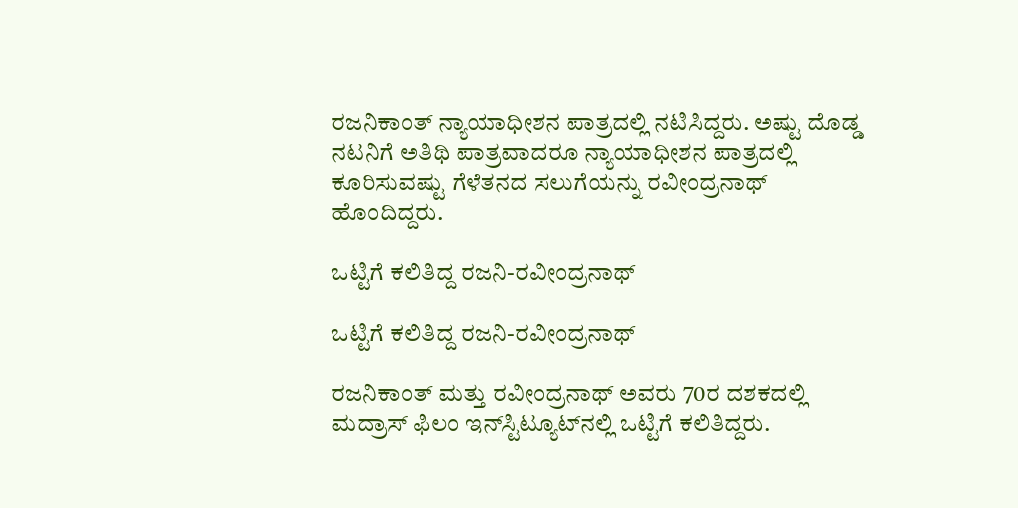ರಜನಿಕಾಂತ್ ನ್ಯಾಯಾಧೀಶನ ಪಾತ್ರದಲ್ಲಿ ನಟಿಸಿದ್ದರು. ಅಷ್ಟು ದೊಡ್ಡ ನಟನಿಗೆ ಅತಿಥಿ ಪಾತ್ರವಾದರೂ ನ್ಯಾಯಾಧೀಶನ ಪಾತ್ರದಲ್ಲಿ ಕೂರಿಸುವಷ್ಟು ಗೆಳೆತನದ ಸಲುಗೆಯನ್ನು ರವೀಂದ್ರನಾಥ್ ಹೊಂದಿದ್ದರು.

ಒಟ್ಟಿಗೆ ಕಲಿತಿದ್ದ ರಜನಿ-ರವೀಂದ್ರನಾಥ್

ಒಟ್ಟಿಗೆ ಕಲಿತಿದ್ದ ರಜನಿ-ರವೀಂದ್ರನಾಥ್

ರಜನಿಕಾಂತ್ ಮತ್ತು ರವೀಂದ್ರನಾಥ್ ಅವರು 70ರ ದಶಕದಲ್ಲಿ ಮದ್ರಾಸ್ ಫಿಲಂ ಇನ್‌ಸ್ಟಿಟ್ಯೂಟ್‌ನಲ್ಲಿ ಒಟ್ಟಿಗೆ ಕಲಿತಿದ್ದರು.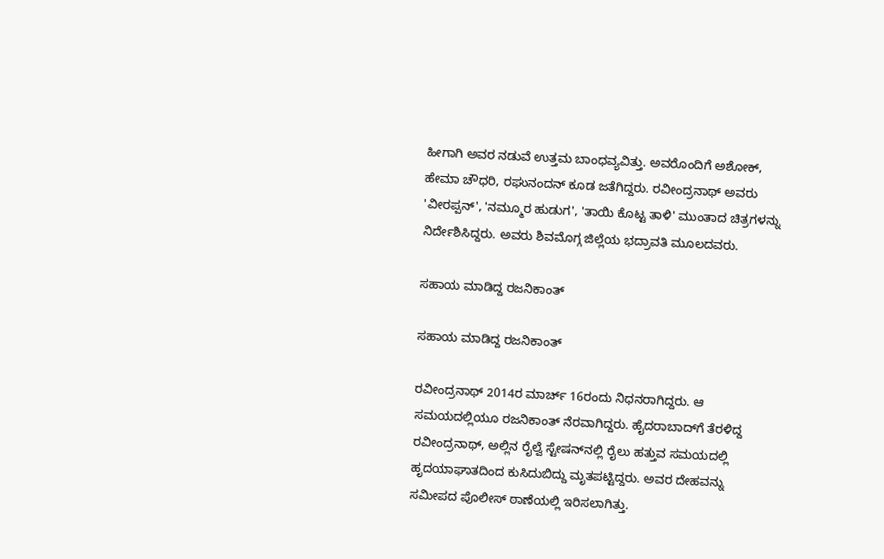ಹೀಗಾಗಿ ಅವರ ನಡುವೆ ಉತ್ತಮ ಬಾಂಧವ್ಯವಿತ್ತು. ಅವರೊಂದಿಗೆ ಅಶೋಕ್, ಹೇಮಾ ಚೌಧರಿ, ರಘುನಂದನ್ ಕೂಡ ಜತೆಗಿದ್ದರು. ರವೀಂದ್ರನಾಥ್ ಅವರು 'ವೀರಪ್ಪನ್', 'ನಮ್ಮೂರ ಹುಡುಗ', 'ತಾಯಿ ಕೊಟ್ಟ ತಾಳಿ' ಮುಂತಾದ ಚಿತ್ರಗಳನ್ನು ನಿರ್ದೇಶಿಸಿದ್ದರು. ಅವರು ಶಿವಮೊಗ್ಗ ಜಿಲ್ಲೆಯ ಭದ್ರಾವತಿ ಮೂಲದವರು.

ಸಹಾಯ ಮಾಡಿದ್ದ ರಜನಿಕಾಂತ್

ಸಹಾಯ ಮಾಡಿದ್ದ ರಜನಿಕಾಂತ್

ರವೀಂದ್ರನಾಥ್ 2014ರ ಮಾರ್ಚ್ 16ರಂದು ನಿಧನರಾಗಿದ್ದರು. ಆ ಸಮಯದಲ್ಲಿಯೂ ರಜನಿಕಾಂತ್ ನೆರವಾಗಿದ್ದರು. ಹೈದರಾಬಾದ್‌ಗೆ ತೆರಳಿದ್ದ ರವೀಂದ್ರನಾಥ್, ಅಲ್ಲಿನ ರೈಲ್ವೆ ಸ್ಟೇಷನ್‌ನಲ್ಲಿ ರೈಲು ಹತ್ತುವ ಸಮಯದಲ್ಲಿ ಹೃದಯಾಘಾತದಿಂದ ಕುಸಿದುಬಿದ್ದು ಮೃತಪಟ್ಟಿದ್ದರು. ಅವರ ದೇಹವನ್ನು ಸಮೀಪದ ಪೊಲೀಸ್ ಠಾಣೆಯಲ್ಲಿ ಇರಿಸಲಾಗಿತ್ತು.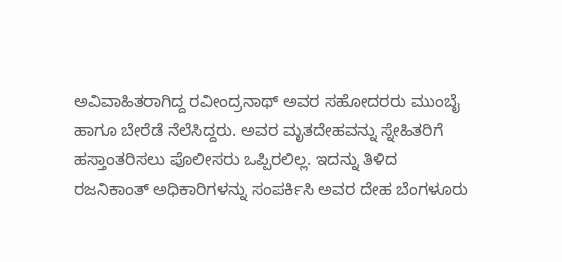ಅವಿವಾಹಿತರಾಗಿದ್ದ ರವೀಂದ್ರನಾಥ್ ಅವರ ಸಹೋದರರು ಮುಂಬೈ ಹಾಗೂ ಬೇರೆಡೆ ನೆಲೆಸಿದ್ದರು. ಅವರ ಮೃತದೇಹವನ್ನು ಸ್ನೇಹಿತರಿಗೆ ಹಸ್ತಾಂತರಿಸಲು ಪೊಲೀಸರು ಒಪ್ಪಿರಲಿಲ್ಲ. ಇದನ್ನು ತಿಳಿದ ರಜನಿಕಾಂತ್ ಅಧಿಕಾರಿಗಳನ್ನು ಸಂಪರ್ಕಿಸಿ ಅವರ ದೇಹ ಬೆಂಗಳೂರು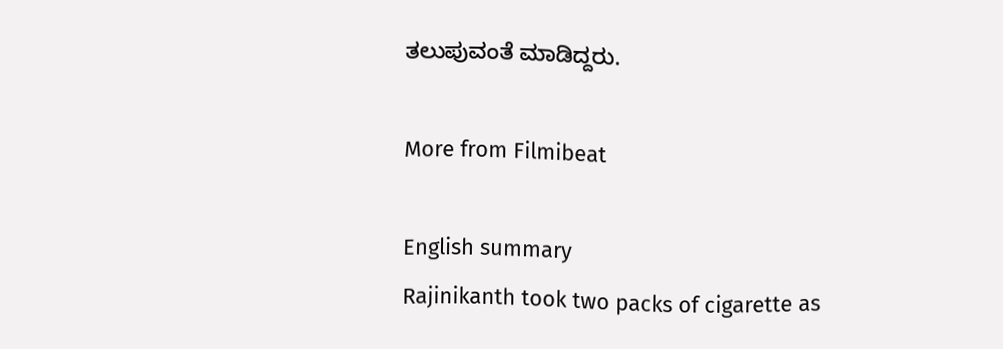ತಲುಪುವಂತೆ ಮಾಡಿದ್ದರು.

More from Filmibeat

English summary
Rajinikanth took two packs of cigarette as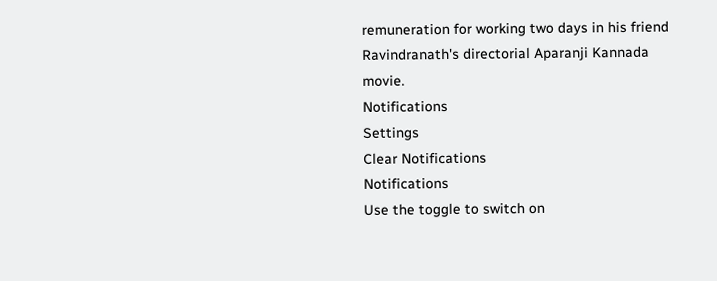remuneration for working two days in his friend Ravindranath's directorial Aparanji Kannada movie.
Notifications
Settings
Clear Notifications
Notifications
Use the toggle to switch on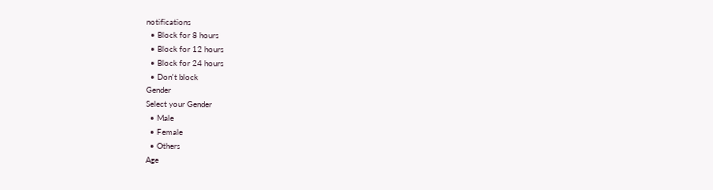notifications
  • Block for 8 hours
  • Block for 12 hours
  • Block for 24 hours
  • Don't block
Gender
Select your Gender
  • Male
  • Female
  • Others
Age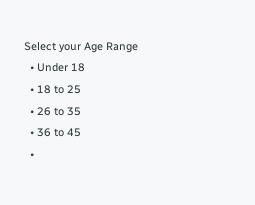Select your Age Range
  • Under 18
  • 18 to 25
  • 26 to 35
  • 36 to 45
  •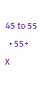45 to 55
  • 55+
X